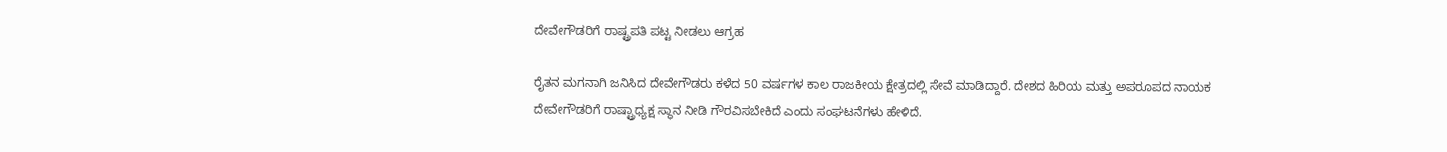ದೇವೇಗೌಡರಿಗೆ ರಾಷ್ಟ್ರಪತಿ ಪಟ್ಟ ನೀಡಲು ಆಗ್ರಹ

ರೈತನ ಮಗನಾಗಿ ಜನಿಸಿದ ದೇವೇಗೌಡರು ಕಳೆದ 50 ವರ್ಷಗಳ ಕಾಲ ರಾಜಕೀಯ ಕ್ಷೇತ್ರದಲ್ಲಿ ಸೇವೆ ಮಾಡಿದ್ದಾರೆ. ದೇಶದ ಹಿರಿಯ ಮತ್ತು ಅಪರೂಪದ ನಾಯಕ ದೇವೇಗೌಡರಿಗೆ ರಾಷ್ಟ್ರಾಧ್ಯಕ್ಷ ಸ್ಥಾನ ನೀಡಿ ಗೌರವಿಸಬೇಕಿದೆ ಎಂದು ಸಂಘಟನೆಗಳು ಹೇಳಿದೆ.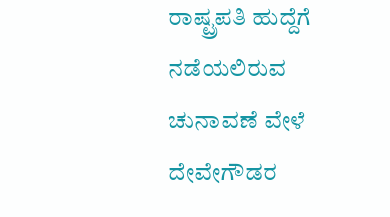ರಾಷ್ಟ್ರಪತಿ ಹುದ್ದೆಗೆ ನಡೆಯಲಿರುವ ಚುನಾವಣೆ ವೇಳೆ ದೇವೇಗೌಡರ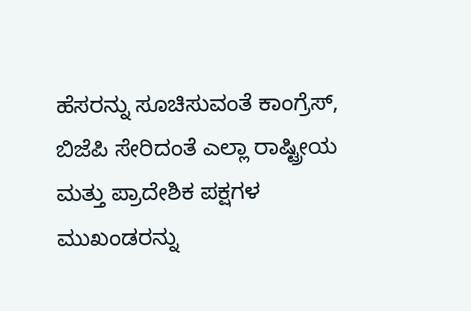ಹೆಸರನ್ನು ಸೂಚಿಸುವಂತೆ ಕಾಂಗ್ರೆಸ್, ಬಿಜೆಪಿ ಸೇರಿದಂತೆ ಎಲ್ಲಾ ರಾಷ್ಟ್ರೀಯ ಮತ್ತು ಪ್ರಾದೇಶಿಕ ಪಕ್ಷಗಳ ಮುಖಂಡರನ್ನು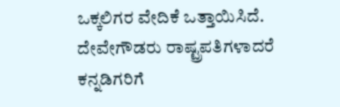ಒಕ್ಕಲಿಗರ ವೇದಿಕೆ ಒತ್ತಾಯಿಸಿದೆ.
ದೇವೇಗೌಡರು ರಾಷ್ಟ್ರಪತಿಗಳಾದರೆ ಕನ್ನಡಿಗರಿಗೆ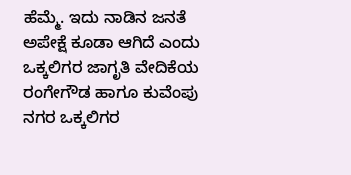ಹೆಮ್ಮೆ. ಇದು ನಾಡಿನ ಜನತೆ ಅಪೇಕ್ಷೆ ಕೂಡಾ ಆಗಿದೆ ಎಂದು ಒಕ್ಕಲಿಗರ ಜಾಗೃತಿ ವೇದಿಕೆಯ ರಂಗೇಗೌಡ ಹಾಗೂ ಕುವೆಂಪು ನಗರ ಒಕ್ಕಲಿಗರ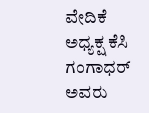ವೇದಿಕೆ ಅಧ್ಯಕ್ಷ ಕೆಸಿ ಗಂಗಾಧರ್ ಅವರು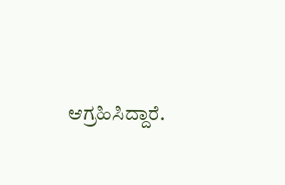ಆಗ್ರಹಿಸಿದ್ದಾರೆ.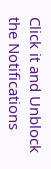Click it and Unblock the Notifications